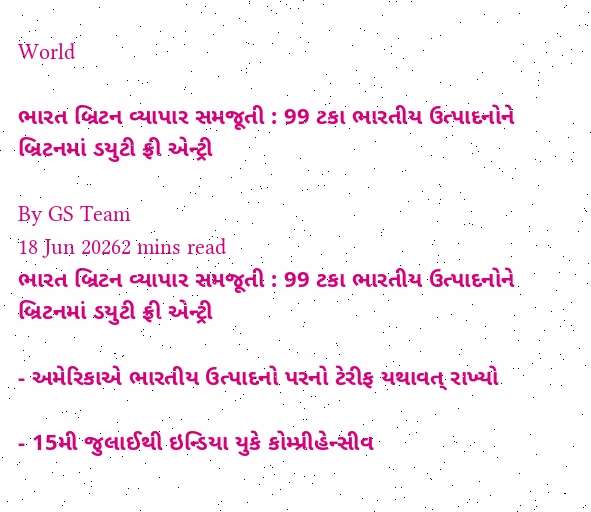World

ભારત બ્રિટન વ્યાપાર સમજૂતી : 99 ટકા ભારતીય ઉત્પાદનોને બ્રિટનમાં ડયુટી ફ્રી એન્ટ્રી

By GS Team
18 Jun 20262 mins read
ભારત બ્રિટન વ્યાપાર સમજૂતી : 99 ટકા ભારતીય ઉત્પાદનોને બ્રિટનમાં ડયુટી ફ્રી એન્ટ્રી

- અમેરિકાએ ભારતીય ઉત્પાદનો પરનો ટેરીફ યથાવત્ રાખ્યો

- 15મી જુલાઈથી ઇન્ડિયા યુકે કોમ્પ્રીહેન્સીવ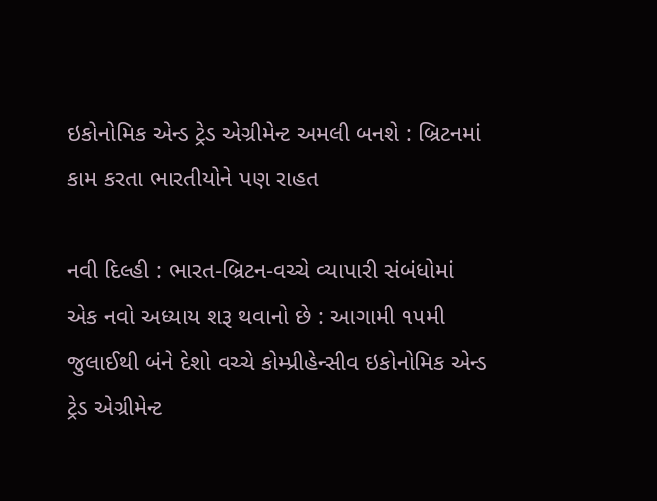ઇકોનોમિક એન્ડ ટ્રેડ એગ્રીમેન્ટ અમલી બનશે : બ્રિટનમાં કામ કરતા ભારતીયોને પણ રાહત

નવી દિલ્હી : ભારત-બ્રિટન-વચ્ચે વ્યાપારી સંબંધોમાં એક નવો અધ્યાય શરૂ થવાનો છે : આગામી ૧૫મી જુલાઈથી બંને દેશો વચ્ચે કોમ્પ્રીહેન્સીવ ઇકોનોમિક એન્ડ ટ્રેડ એગ્રીમેન્ટ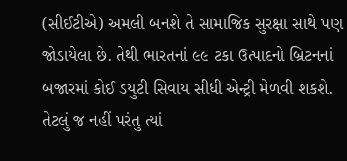(સીઈટીએ) અમલી બનશે તે સામાજિક સુરક્ષા સાથે પણ જોડાયેલા છે. તેથી ભારતનાં ૯૯ ટકા ઉત્પાદનો બ્રિટનનાં બજારમાં કોઈ ડયુટી સિવાય સીધી એન્ટ્રી મેળવી શકશે. તેટલું જ નહીં પરંતુ ત્યાં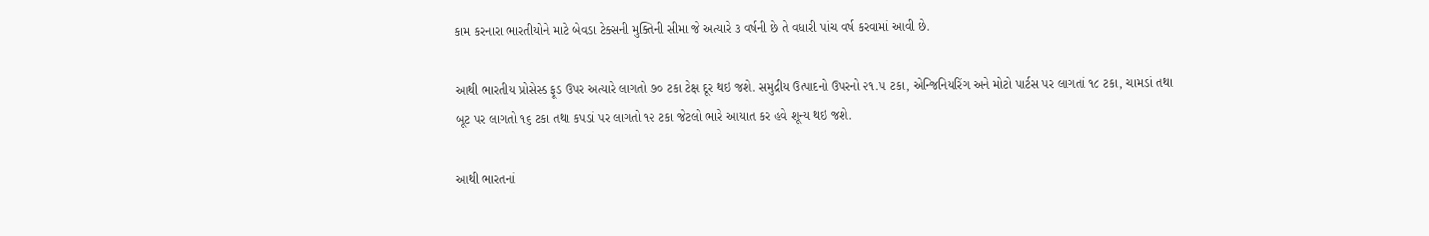કામ કરનારા ભારતીયોને માટે બેવડા ટેક્સની મુક્તિની સીમા જે અત્યારે ૩ વર્ષની છે તે વધારી પાંચ વર્ષ કરવામાં આવી છે.

આથી ભારતીય પ્રોસેસ્ડ ફૂડ ઉપર અત્યારે લાગતો ૭૦ ટકા ટેક્ષ દૂર થઇ જશે. સમુદ્રીય ઉત્પાદનો ઉપરનો ૨૧.૫ ટકા, એન્જિનિયરિંગ અને મોટો પાર્ટસ પર લાગતાં ૧૮ ટકા, ચામડાં તથા બૂટ પર લાગતો ૧૬ ટકા તથા કપડાં પર લાગતો ૧૨ ટકા જેટલો ભારે આયાત કર હવે શૂન્ય થઇ જશે.

આથી ભારતનાં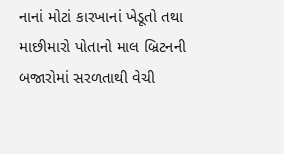નાનાં મોટાં કારખાનાં ખેડૂતો તથા માછીમારો પોતાનો માલ બ્રિટનની બજારોમાં સરળતાથી વેચી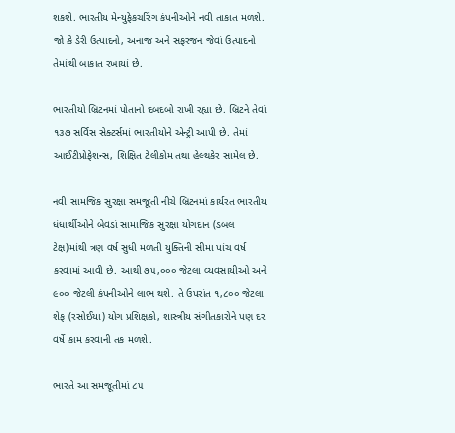શકશે. ભારતીય મેન્યુફેકચરિંગ કંપનીઓને નવી તાકાત મળશે. જો કે ડેરી ઉત્પાદનો, અનાજ અને સફરજન જેવાં ઉત્પાદનો તેમાંથી બાકાત રખાયાં છે.

ભારતીયો બ્રિટનમાં પોતાનો દબદબો રાખી રહ્યા છે. બ્રિટને તેવાં ૧૩૭ સર્વિસ સેક્ટર્સમાં ભારતીયોને એન્ટ્રી આપી છે. તેમાં આઈટીપ્રોફેશન્સ, શિક્ષિત ટેલીકોમ તથા હેલ્થકેર સામેલ છે.

નવી સામજિક સુરક્ષા સમજૂતી નીચે બ્રિટનમાં કાર્યરત ભારતીય ધંધાર્થીઓને બેવડાં સામાજિક સુરક્ષા યોગદાન (ડબલ ટેક્ષ)માંથી ત્રણ વર્ષ સુધી મળતી યુક્તિની સીમા પાંચ વર્ષ કરવામાં આવી છે. આથી ૭૫,૦૦૦ જેટલા વ્યવસાયીઓ અને ૯૦૦ જેટલી કંપનીઓને લાભ થશે. તે ઉપરાંત ૧,૮૦૦ જેટલા શેફ (રસોઈયા) યોગ પ્રશિક્ષકો, શાસ્ત્રીય સંગીતકારોને પણ દર વર્ષે કામ કરવાની તક મળશે.

ભારતે આ સમજૂતીમાં ૮૫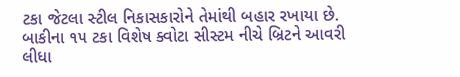ટકા જેટલા સ્ટીલ નિકાસકારોને તેમાંથી બહાર રખાયા છે. બાકીના ૧૫ ટકા વિશેષ ક્વોટા સીસ્ટમ નીચે બ્રિટને આવરી લીધા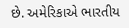છે. અમેરિકાએ ભારતીય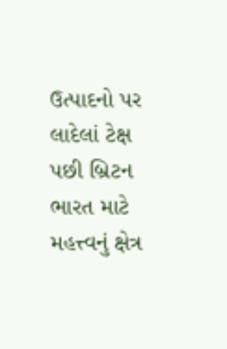ઉત્પાદનો પર લાદેલાં ટેક્ષ પછી બ્રિટન ભારત માટે મહત્ત્વનું ક્ષેત્ર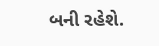બની રહેશે.